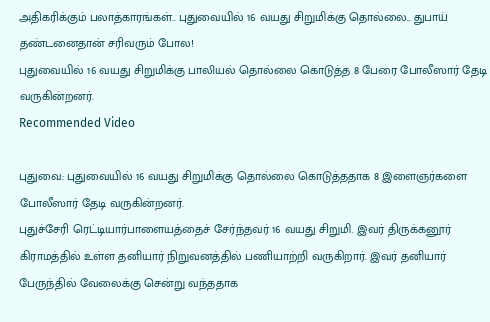அதிகரிக்கும் பலாத்காரங்கள்.. புதுவையில் 16 வயது சிறுமிக்கு தொல்லை.. துபாய் தண்டனைதான் சரிவரும் போல!
புதுவையில் 16 வயது சிறுமிக்கு பாலியல் தொல்லை கொடுத்த 8 பேரை போலீஸார் தேடி வருகின்றனர்.
Recommended Video

புதுவை: புதுவையில் 16 வயது சிறுமிக்கு தொல்லை கொடுத்ததாக 8 இளைஞர்களை போலீஸார் தேடி வருகின்றனர்.
புதுச்சேரி ரெட்டியார்பாளையத்தைச் சேர்ந்தவர் 16 வயது சிறுமி. இவர் திருக்கனூர் கிராமத்தில் உள்ள தனியார் நிறுவனத்தில் பணியாற்றி வருகிறார். இவர் தனியார் பேருந்தில் வேலைக்கு சென்று வந்ததாக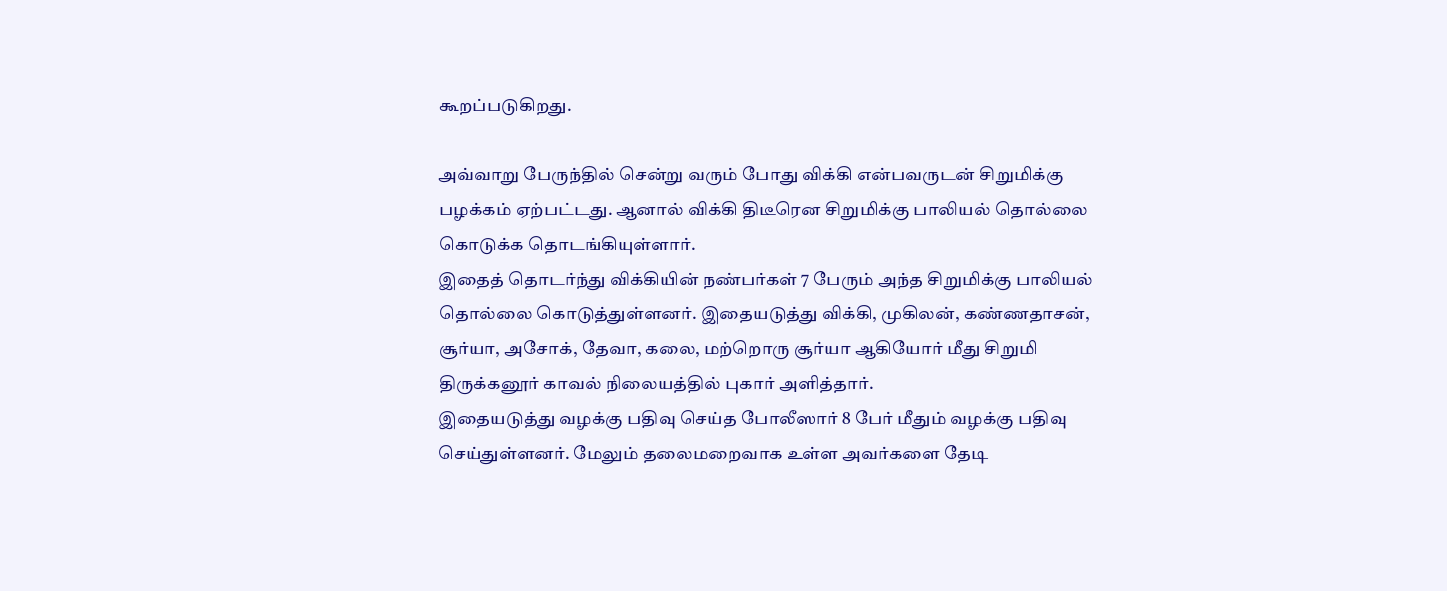கூறப்படுகிறது.

அவ்வாறு பேருந்தில் சென்று வரும் போது விக்கி என்பவருடன் சிறுமிக்கு பழக்கம் ஏற்பட்டது. ஆனால் விக்கி திடீரென சிறுமிக்கு பாலியல் தொல்லை கொடுக்க தொடங்கியுள்ளார்.
இதைத் தொடர்ந்து விக்கியின் நண்பர்கள் 7 பேரும் அந்த சிறுமிக்கு பாலியல் தொல்லை கொடுத்துள்ளனர். இதையடுத்து விக்கி, முகிலன், கண்ணதாசன், சூர்யா, அசோக், தேவா, கலை, மற்றொரு சூர்யா ஆகியோர் மீது சிறுமி திருக்கனூர் காவல் நிலையத்தில் புகார் அளித்தார்.
இதையடுத்து வழக்கு பதிவு செய்த போலீஸார் 8 பேர் மீதும் வழக்கு பதிவு செய்துள்ளனர். மேலும் தலைமறைவாக உள்ள அவர்களை தேடி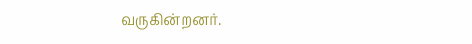வருகின்றனர்.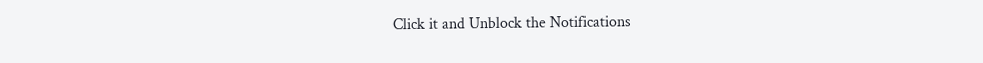Click it and Unblock the Notifications